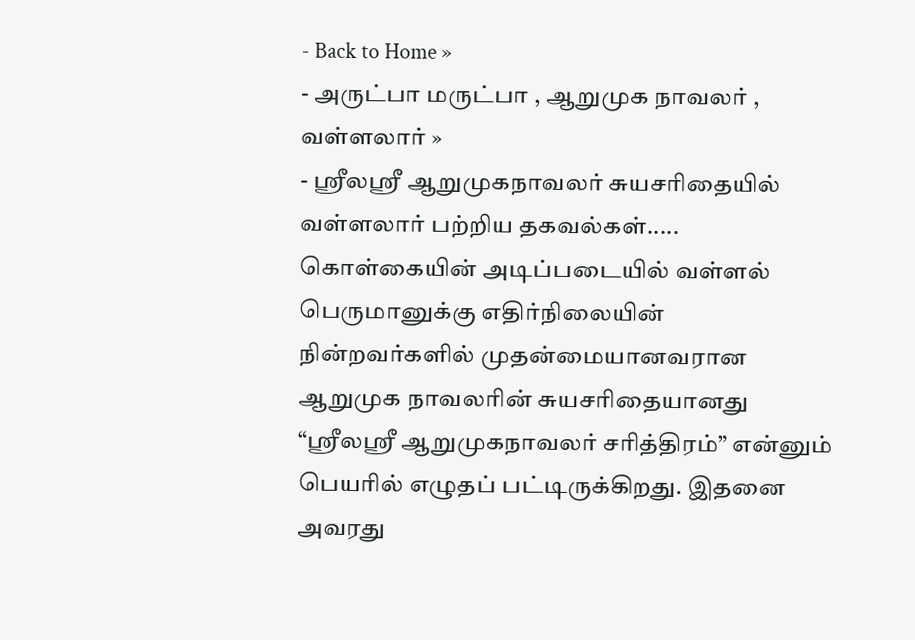- Back to Home »
- அருட்பா மருட்பா , ஆறுமுக நாவலர் , வள்ளலார் »
- ஸ்ரீலஸ்ரீ ஆறுமுகநாவலர் சுயசரிதையில் வள்ளலார் பற்றிய தகவல்கள்.....
கொள்கையின் அடிப்படையில் வள்ளல் பெருமானுக்கு எதிர்நிலையின் நின்றவர்களில் முதன்மையானவரான ஆறுமுக நாவலரின் சுயசரிதையானது “ஸ்ரீலஸ்ரீ ஆறுமுகநாவலர் சரித்திரம்” என்னும் பெயரில் எழுதப் பட்டிருக்கிறது. இதனை அவரது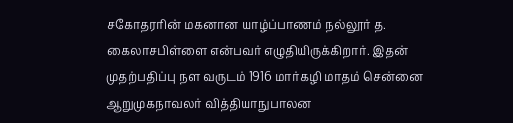சகோதரரின் மகனான யாழ்ப்பாணம் நல்லூர் த. கைலாசபிள்ளை என்பவர் எழுதியிருக்கிறார். இதன் முதற்பதிப்பு நள வருடம் 1916 மார்கழி மாதம் சென்னை ஆறுமுகநாவலர் வித்தியாநுபாலன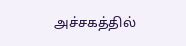அச்சகத்தில்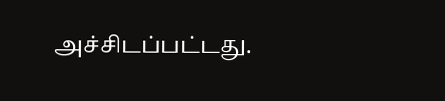அச்சிடப்பட்டது.